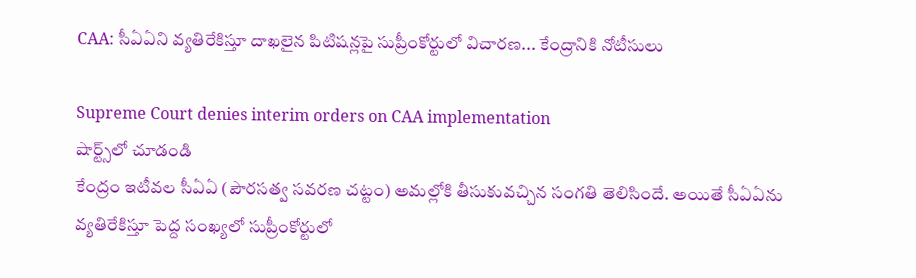CAA: సీఏఏని వ్యతిరేకిస్తూ దాఖలైన పిటిషన్లపై సుప్రీంకోర్టులో విచారణ... కేంద్రానికి నోటీసులు

Supreme Court denies interim orders on CAA implementation
షార్ట్స్‌లో చూడండి
కేంద్రం ఇటీవల సీఏఏ (పౌరసత్వ సవరణ చట్టం) అమల్లోకి తీసుకువచ్చిన సంగతి తెలిసిందే. అయితే సీఏఏను వ్యతిరేకిస్తూ పెద్ద సంఖ్యలో సుప్రీంకోర్టులో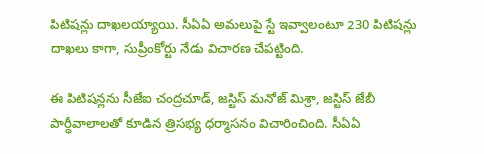పిటిషన్లు దాఖలయ్యాయి. సీఏఏ అమలుపై స్టే ఇవ్వాలంటూ 230 పిటిషన్లు దాఖలు కాగా, సుప్రీంకోర్టు నేడు విచారణ చేపట్టింది.

ఈ పిటిషన్లను సీజేఐ చంద్రచూడ్, జస్టిస్ మనోజ్ మిశ్రా, జస్టిస్ జేబీ పార్ధీవాలాలతో కూడిన త్రిసభ్య ధర్మాసనం విచారించింది. సీఏఏ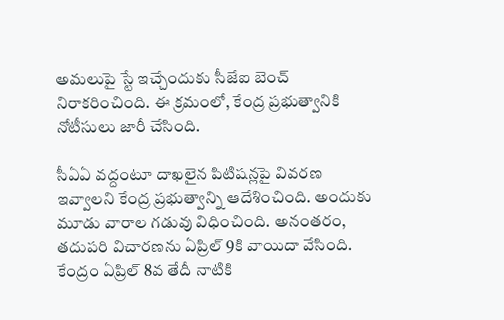అమలుపై స్టే ఇచ్చేందుకు సీజేఐ బెంచ్ నిరాకరించింది. ఈ క్రమంలో, కేంద్ర ప్రభుత్వానికి నోటీసులు జారీ చేసింది.

సీఏఏ వద్దంటూ దాఖలైన పిటిషన్లపై వివరణ ఇవ్వాలని కేంద్ర ప్రభుత్వాన్ని ఆదేశించింది. అందుకు మూడు వారాల గడువు విధించింది. అనంతరం, తదుపరి విచారణను ఏప్రిల్ 9కి వాయిదా వేసింది. కేంద్రం ఏప్రిల్ 8వ తేదీ నాటికి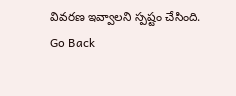వివరణ ఇవ్వాలని స్పష్టం చేసింది.
Go Back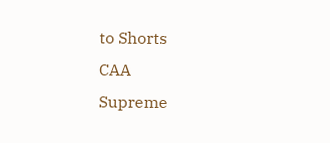to Shorts
CAA
Supreme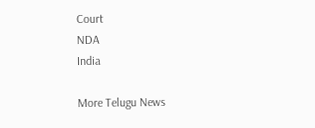Court
NDA
India

More Telugu News